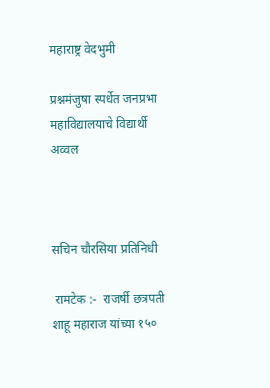महाराष्ट्र वेदभुमी

प्रश्नमंजुषा स्पर्धेत जनप्रभा महाविद्यालयाचे विद्यार्थी अव्वल



सचिन चौरसिया प्रतिनिधी

 रामटेक :-  राजर्षी छत्रपती शाहू महाराज यांच्या १५०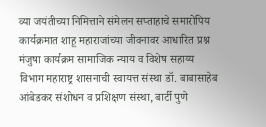व्या जयंतीच्या निमित्ताने संमेलन सप्ताहाचे समारोपिय कार्यक्रमात शाहू महाराजांच्या जीवनावर आधारित प्रश्न मंजुषा कार्यक्रम सामाजिक न्याय व विशेष सहाय्य विभाग महाराष्ट्र शासनाची स्वायत्त संस्था डॉ. बाबासाहेब आंबेडकर संशोधन व प्रशिक्षण संस्था, बार्टी पुणे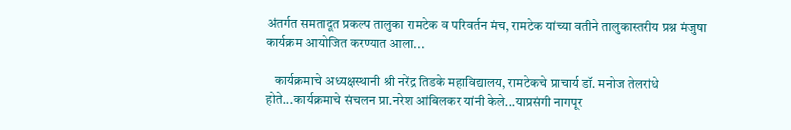अंतर्गत समतादूत प्रकल्प तालुका रामटेक व परिवर्तन मंच, रामटेक यांच्या वतीने तालुकास्तरीय प्रश्न मंजुषा कार्यक्रम आयोजित करण्यात आला...

   कार्यक्रमाचे अध्यक्षस्थानी श्री नरेंद्र तिडके महाविद्यालय, रामटेकचे प्राचार्य डॉ. मनोज तेलरांधे होते...कार्यक्रमाचे संचलन प्रा.नरेश आंबिलकर यांनी केले...याप्रसंगी नागपूर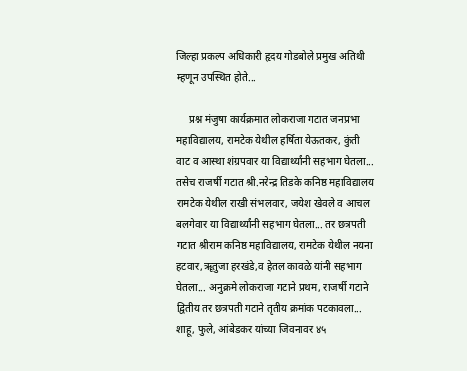जिल्हा प्रकल्प अधिकारी हृदय गोडबोले प्रमुख अतिथी म्हणून उपस्थित होते...

     प्रश्न मंजुषा कार्यक्रमात लोकराजा गटात जनप्रभा महाविद्यालय, रामटेक येथील हर्षिता येऊतकर, कुंती  वाट व आस्था शंग्रपवार या विद्यार्थ्यांनी सहभाग घेतला... तसेच राजर्षी गटात श्री.नरेन्द्र तिडके कनिष्ठ महाविद्यालय रामटेक येथील राखी संभलवार, जयेश खेवले व आचल बलगेवार या विद्यार्थ्यांनी सहभाग घेतला... तर छत्रपती गटात श्रीराम कनिष्ठ महाविद्यालय, रामटेक येथील नयना हटवार,ॠतुजा हरखंडे,व हेतल कावळे यांनी सहभाग घेतला... अनुक्रमे लोकराजा गटाने प्रथम, राजर्षी गटाने द्वितीय तर छत्रपती गटाने तृतीय क्रमांक पटकावला... शाहू, फुले, आंबेडकर यांच्या जिवनावर ४५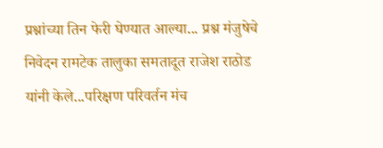प्रश्नांच्या तिन फेरी घेण्यात आल्या... प्रश्न मंजुषेचे निवेदन रामटेक तालुका समतादूत राजेश राठोड यांनी केले...परिक्षण परिवर्तन मंच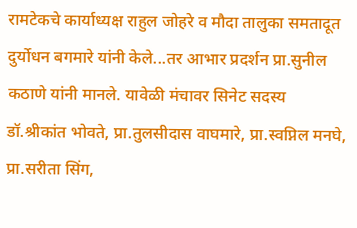रामटेकचे कार्याध्यक्ष राहुल जोहरे व मौदा तालुका समतादूत दुर्योधन बगमारे यांनी केले...तर आभार प्रदर्शन प्रा.सुनील कठाणे यांनी मानले. यावेळी मंचावर सिनेट सदस्य डॉ.श्रीकांत भोवते, प्रा.तुलसीदास वाघमारे, प्रा.स्वप्निल मनघे, प्रा.सरीता सिंग,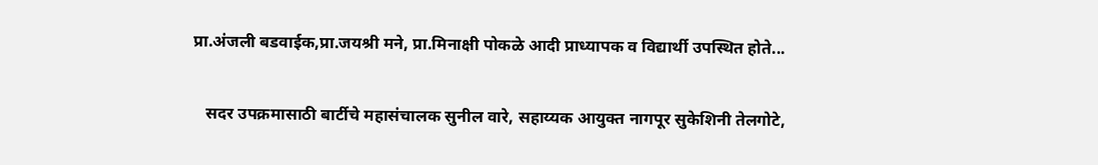प्रा.अंजली बडवाईक,प्रा.जयश्री मने, प्रा.मिनाक्षी पोकळे आदी प्राध्यापक व विद्यार्थी उपस्थित होते...

   सदर उपक्रमासाठी बार्टीचे महासंचालक सुनील वारे, सहाय्यक आयुक्त नागपूर सुकेशिनी तेलगोटे,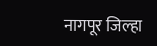नागपूर जिल्हा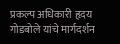प्रकल्प अधिकारी हृदय गोडबोले यांचे मार्गदर्शन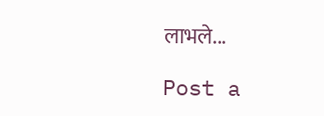लाभले...

Post a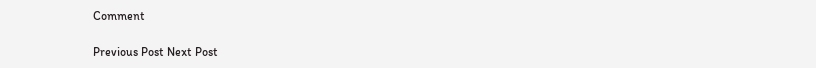Comment

Previous Post Next Post